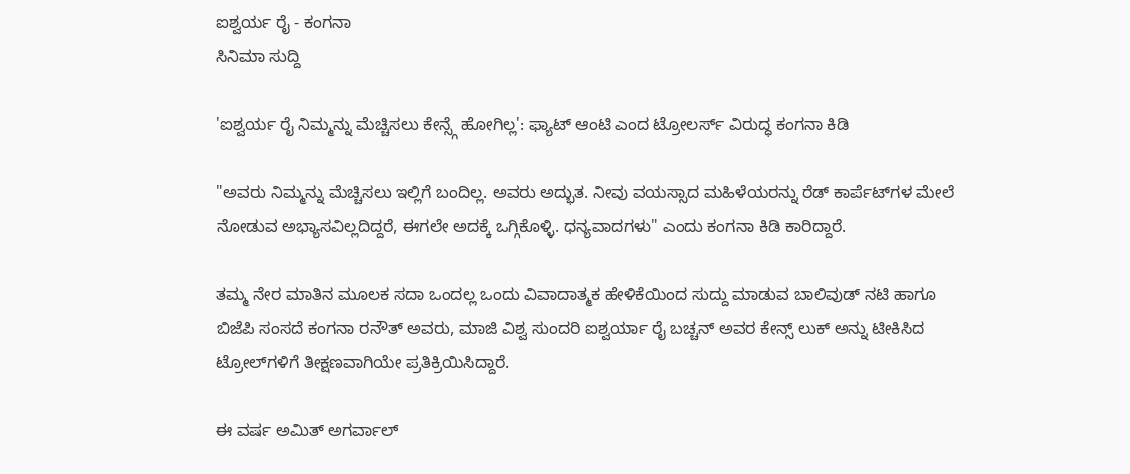ಐಶ್ವರ್ಯ ರೈ - ಕಂಗನಾ
ಸಿನಿಮಾ ಸುದ್ದಿ

'ಐಶ್ವರ್ಯ ರೈ ನಿಮ್ಮನ್ನು ಮೆಚ್ಚಿಸಲು ಕೇನ್ಸ್ಗೆ ಹೋಗಿಲ್ಲ': ಫ್ಯಾಟ್ ಆಂಟಿ ಎಂದ ಟ್ರೋಲರ್ಸ್ ವಿರುದ್ಧ ಕಂಗನಾ ಕಿಡಿ

"ಅವರು ನಿಮ್ಮನ್ನು ಮೆಚ್ಚಿಸಲು ಇಲ್ಲಿಗೆ ಬಂದಿಲ್ಲ. ಅವರು ಅದ್ಭುತ. ನೀವು ವಯಸ್ಸಾದ ಮಹಿಳೆಯರನ್ನು ರೆಡ್ ಕಾರ್ಪೆಟ್‌ಗಳ ಮೇಲೆ ನೋಡುವ ಅಭ್ಯಾಸವಿಲ್ಲದಿದ್ದರೆ, ಈಗಲೇ ಅದಕ್ಕೆ ಒಗ್ಗಿಕೊಳ್ಳಿ. ಧನ್ಯವಾದಗಳು" ಎಂದು ಕಂಗನಾ ಕಿಡಿ ಕಾರಿದ್ದಾರೆ.

ತಮ್ಮ ನೇರ ಮಾತಿನ ಮೂಲಕ ಸದಾ ಒಂದಲ್ಲ ಒಂದು ವಿವಾದಾತ್ಮಕ ಹೇಳಿಕೆಯಿಂದ ಸುದ್ದು ಮಾಡುವ ಬಾಲಿವುಡ್ ನಟಿ ಹಾಗೂ ಬಿಜೆಪಿ ಸಂಸದೆ ಕಂಗನಾ ರನೌತ್ ಅವರು, ಮಾಜಿ ವಿಶ್ವ ಸುಂದರಿ ಐಶ್ವರ್ಯಾ ರೈ ಬಚ್ಚನ್ ಅವರ ಕೇನ್ಸ್ ಲುಕ್ ಅನ್ನು ಟೀಕಿಸಿದ ಟ್ರೋಲ್‌ಗಳಿಗೆ ತೀಕ್ಷಣವಾಗಿಯೇ ಪ್ರತಿಕ್ರಿಯಿಸಿದ್ದಾರೆ.

ಈ ವರ್ಷ ಅಮಿತ್ ಅಗರ್ವಾಲ್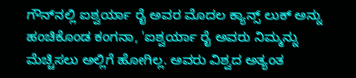ಗೌನ್‌ನಲ್ಲಿ ಐಶ್ವರ್ಯಾ ರೈ ಅವರ ಮೊದಲ ಕ್ಯಾನ್ಸ್ ಲುಕ್ ಅನ್ನು ಹಂಚಿಕೊಂಡ ಕಂಗನಾ, 'ಐಶ್ವರ್ಯಾ ರೈ ಅವರು ನಿಮ್ಮನ್ನು ಮೆಚ್ಚಿಸಲು ಅಲ್ಲಿಗೆ ಹೋಗಿಲ್ಲ. ಅವರು ವಿಶ್ವದ ಅತ್ಯಂತ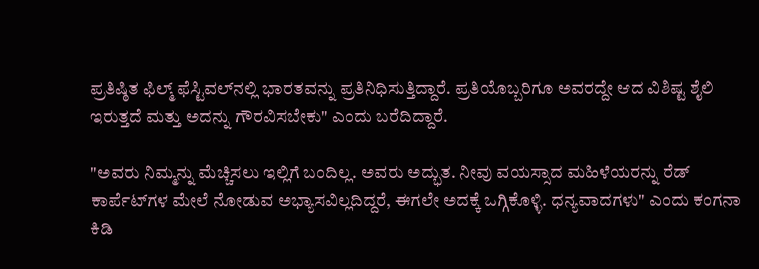ಪ್ರತಿಷ್ಠಿತ ಫಿಲ್ಮ್ ಫೆಸ್ಟಿವಲ್‌ನಲ್ಲಿ ಭಾರತವನ್ನು ಪ್ರತಿನಿಧಿಸುತ್ತಿದ್ದಾರೆ. ಪ್ರತಿಯೊಬ್ಬರಿಗೂ ಅವರದ್ದೇ ಆದ ವಿಶಿಷ್ಟ ಶೈಲಿ ಇರುತ್ತದೆ ಮತ್ತು ಅದನ್ನು ಗೌರವಿಸಬೇಕು" ಎಂದು ಬರೆದಿದ್ದಾರೆ.

"ಅವರು ನಿಮ್ಮನ್ನು ಮೆಚ್ಚಿಸಲು ಇಲ್ಲಿಗೆ ಬಂದಿಲ್ಲ. ಅವರು ಅದ್ಭುತ. ನೀವು ವಯಸ್ಸಾದ ಮಹಿಳೆಯರನ್ನು ರೆಡ್ ಕಾರ್ಪೆಟ್‌ಗಳ ಮೇಲೆ ನೋಡುವ ಅಭ್ಯಾಸವಿಲ್ಲದಿದ್ದರೆ, ಈಗಲೇ ಅದಕ್ಕೆ ಒಗ್ಗಿಕೊಳ್ಳಿ. ಧನ್ಯವಾದಗಳು" ಎಂದು ಕಂಗನಾ ಕಿಡಿ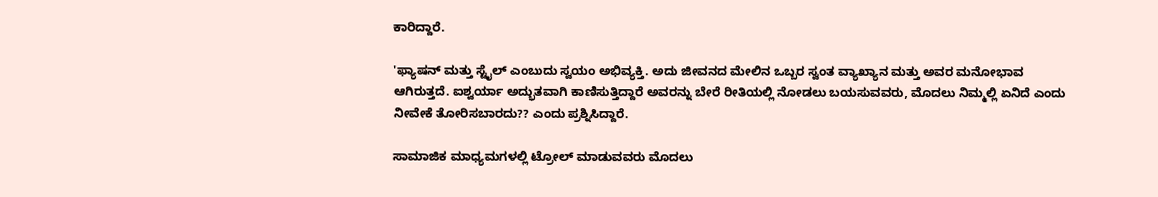ಕಾರಿದ್ದಾರೆ.

'ಫ್ಯಾಷನ್ ಮತ್ತು ಸ್ಟೈಲ್ ಎಂಬುದು ಸ್ವಯಂ ಅಭಿವ್ಯಕ್ತಿ. ಅದು ಜೀವನದ ಮೇಲಿನ ಒಬ್ಬರ ಸ್ವಂತ ವ್ಯಾಖ್ಯಾನ ಮತ್ತು ಅವರ ಮನೋಭಾವ ಆಗಿರುತ್ತದೆ. ಐಶ್ವರ್ಯಾ ಅದ್ಭುತವಾಗಿ ಕಾಣಿಸುತ್ತಿದ್ದಾರೆ ಅವರನ್ನು ಬೇರೆ ರೀತಿಯಲ್ಲಿ ನೋಡಲು ಬಯಸುವವರು, ಮೊದಲು ನಿಮ್ಮಲ್ಲಿ ಏನಿದೆ ಎಂದು ನೀವೇಕೆ ತೋರಿಸಬಾರದು?? ಎಂದು ಪ್ರಶ್ನಿಸಿದ್ದಾರೆ.

ಸಾಮಾಜಿಕ ಮಾಧ್ಯಮಗಳಲ್ಲಿ ಟ್ರೋಲ್ ಮಾಡುವವರು ಮೊದಲು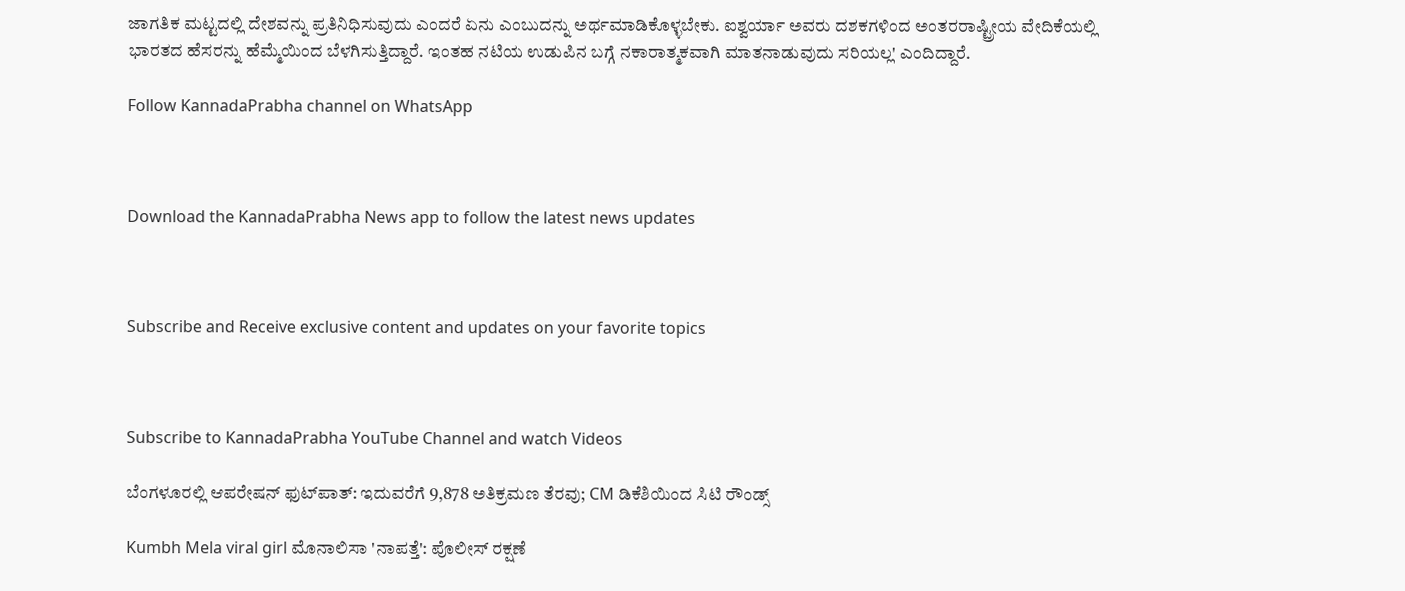ಜಾಗತಿಕ ಮಟ್ಟದಲ್ಲಿ ದೇಶವನ್ನು ಪ್ರತಿನಿಧಿಸುವುದು ಎಂದರೆ ಏನು ಎಂಬುದನ್ನು ಅರ್ಥಮಾಡಿಕೊಳ್ಳಬೇಕು. ಐಶ್ವರ್ಯಾ ಅವರು ದಶಕಗಳಿಂದ ಅಂತರರಾಷ್ಟ್ರೀಯ ವೇದಿಕೆಯಲ್ಲಿ ಭಾರತದ ಹೆಸರನ್ನು ಹೆಮ್ಮೆಯಿಂದ ಬೆಳಗಿಸುತ್ತಿದ್ದಾರೆ. ಇಂತಹ ನಟಿಯ ಉಡುಪಿನ ಬಗ್ಗೆ ನಕಾರಾತ್ಮಕವಾಗಿ ಮಾತನಾಡುವುದು ಸರಿಯಲ್ಲ' ಎಂದಿದ್ದಾರೆ.

Follow KannadaPrabha channel on WhatsApp



Download the KannadaPrabha News app to follow the latest news updates



Subscribe and Receive exclusive content and updates on your favorite topics



Subscribe to KannadaPrabha YouTube Channel and watch Videos

ಬೆಂಗಳೂರಲ್ಲಿ ಆಪರೇಷನ್‌ ಫುಟ್‌ಪಾತ್‌: ಇದುವರೆಗೆ 9,878 ಅತಿಕ್ರಮಣ ತೆರವು; CM ಡಿಕೆಶಿಯಿಂದ ಸಿಟಿ ರೌಂಡ್ಸ್

Kumbh Mela viral girl ಮೊನಾಲಿಸಾ 'ನಾಪತ್ತೆ': ಪೊಲೀಸ್ ರಕ್ಷಣೆ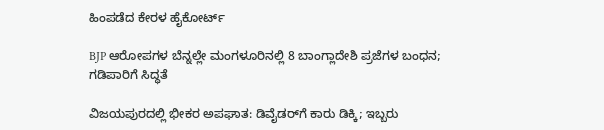ಹಿಂಪಡೆದ ಕೇರಳ ಹೈಕೋರ್ಟ್

BJP ಆರೋಪಗಳ ಬೆನ್ನಲ್ಲೇ ಮಂಗಳೂರಿನಲ್ಲಿ 8 ಬಾಂಗ್ಲಾದೇಶಿ ಪ್ರಜೆಗಳ ಬಂಧನ; ಗಡಿಪಾರಿಗೆ ಸಿದ್ಧತೆ

ವಿಜಯಪುರದಲ್ಲಿ ಭೀಕರ ಅಪಘಾತ: ಡಿವೈಡರ್‌ಗೆ ಕಾರು ಡಿಕ್ಕಿ; ಇಬ್ಬರು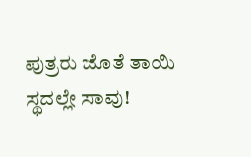ಪುತ್ರರು ಜೊತೆ ತಾಯಿ ಸ್ಥದಲ್ಲೇ ಸಾವು!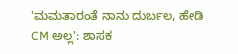'ಮಮತಾರಂತೆ ನಾನು ದುರ್ಬಲ, ಹೇಡಿ CM ಅಲ್ಲ': ಶಾಸಕ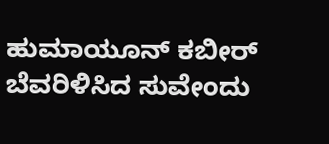ಹುಮಾಯೂನ್ ಕಬೀರ್ ಬೆವರಿಳಿಸಿದ ಸುವೇಂದು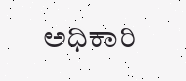ಅಧಿಕಾರಿ